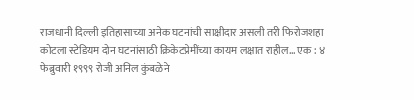राजधानी दिल्ली इतिहासाच्या अनेक घटनांची साक्षीदार असली तरी फिरोजशहा कोटला स्टेडियम दोन घटनांसाठी क्रिकेटप्रेमींच्या कायम लक्षात राहील... एक : ४ फेब्रुवारी १९९९ रोजी अनिल कुंबळेने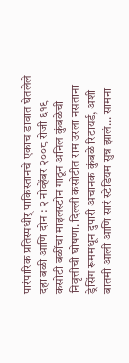पारंपारिक प्रतिस्पधीर् पाकिस्तानचे एकाच डावात घेतलेले दहा बळी आणि दोन : २ नोव्हेंबर २००८ रोजी ६१९ कसोटी बळींचा माइलस्टोन गाठून अनिल कुंबळेची निवृत्तीची घोषणा. दिल्ली कसोटीत राम उरला नसताना ड्रेसिंग रूममधून दुपारी अचानक कुंबळे रिटायर्ड, अशी बातमी आली आणि सारं स्टेडियम सुन्न झालं... सामना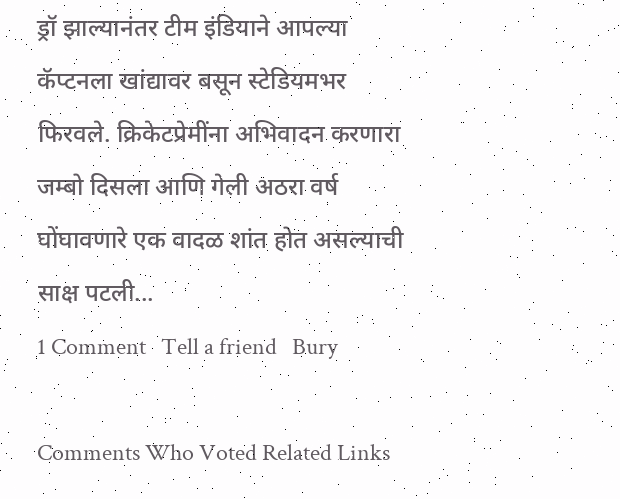ड्रॉ झाल्यानंतर टीम इंडियाने आपल्या कॅप्टनला खांद्यावर बसून स्टेडियमभर फिरवले. क्रिकेटप्रेमींना अभिवादन करणारा जम्बो दिसला आणि गेली अठरा वर्ष घोंघावणारे एक वादळ शांत होत असल्याची साक्ष पटली...
1 Comment   Tell a friend   Bury

Comments Who Voted Related Links